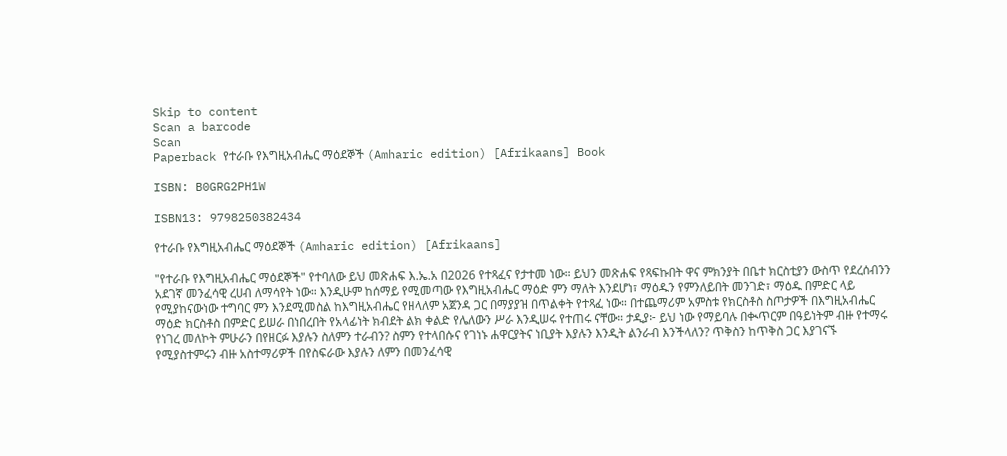Skip to content
Scan a barcode
Scan
Paperback የተራቡ የእግዚአብሔር ማዕደኞች (Amharic edition) [Afrikaans] Book

ISBN: B0GRG2PH1W

ISBN13: 9798250382434

የተራቡ የእግዚአብሔር ማዕደኞች (Amharic edition) [Afrikaans]

"የተራቡ የእግዚአብሔር ማዕደኞች" የተባለው ይህ መጽሐፍ እ.ኤ.አ በ2026 የተጻፈና የታተመ ነው። ይህን መጽሐፍ የጻፍኩበት ዋና ምክንያት በቤተ ክርስቲያን ውስጥ የደረሰብንን አደገኛ መንፈሳዊ ረሀብ ለማሳየት ነው። እንዲሁም ከሰማይ የሚመጣው የእግዚአብሔር ማዕድ ምን ማለት እንደሆነ፣ ማዕዱን የምንለይበት መንገድ፣ ማዕዱ በምድር ላይ የሚያከናውነው ተግባር ምን እንደሚመስል ከእግዚአብሔር የዘላለም አጀንዳ ጋር በማያያዝ በጥልቀት የተጻፈ ነው። በተጨማሪም አምስቱ የክርስቶስ ስጦታዎች በእግዚአብሔር ማዕድ ክርስቶስ በምድር ይሠራ በነበረበት የአላፊነት ክብደት ልክ ቀልድ የሌለውን ሥራ እንዲሠሩ የተጠሩ ናቸው። ታዲያ፦ ይህ ነው የማይባሉ በቊጥርም በዓይነትም ብዙ የተማሩ የነገረ መለኮት ምሁራን በየዘርፉ እያሉን ስለምን ተራብን? ስምን የተላበሱና የገነኑ ሐዋርያትና ነቢያት እያሉን እንዲት ልንራብ እንችላለን? ጥቅስን ከጥቅስ ጋር እያገናኙ የሚያስተምሩን ብዙ አስተማሪዎች በየስፍራው እያሉን ለምን በመንፈሳዊ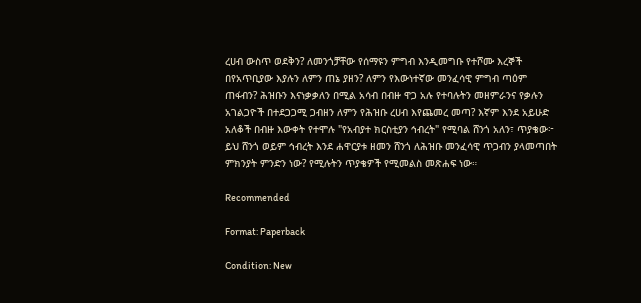ረሀብ ውስጥ ወደቅን? ለመንጎቻቸው የሰማዩን ምግብ እንዲመግቡ የተሾሙ እረኞች በየአጥቢያው እያሉን ለምን ጠኔ ያዘን? ለምን የእውነተኛው መንፈሳዊ ምግብ ጣዕም ጠፋብን? ሕዝቡን እናነቃቃለን በሚል አሳብ በብዙ ዋጋ አሉ የተባሉትን መዘምራንና የቃሉን አገልጋዮች በተደጋጋሚ ጋብዘን ለምን የሕዝቡ ረሀብ እየጨመረ መጣ? እኛም እንደ አይሁድ አለቆች በብዙ እውቀት የተሞሉ "የአብያተ ክርስቲያን ኅብረት" የሚባል ሸንጎ አለን፣ ጥያቄው፦ ይህ ሸንጎ ወይም ኅብረት እንደ ሐዋርያቱ ዘመን ሸንጎ ለሕዝቡ መንፈሳዊ ጥጋብን ያላመጣበት ምክንያት ምንድን ነው? የሚሉትን ጥያቄዎች የሚመልስ መጽሐፍ ነው።

Recommended

Format: Paperback

Condition: New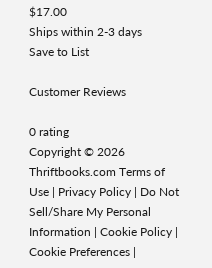$17.00
Ships within 2-3 days
Save to List

Customer Reviews

0 rating
Copyright © 2026 Thriftbooks.com Terms of Use | Privacy Policy | Do Not Sell/Share My Personal Information | Cookie Policy | Cookie Preferences |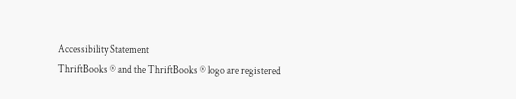Accessibility Statement
ThriftBooks ® and the ThriftBooks ® logo are registered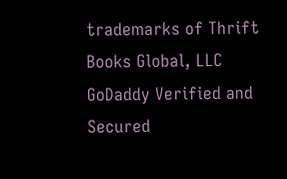trademarks of Thrift Books Global, LLC
GoDaddy Verified and Secured